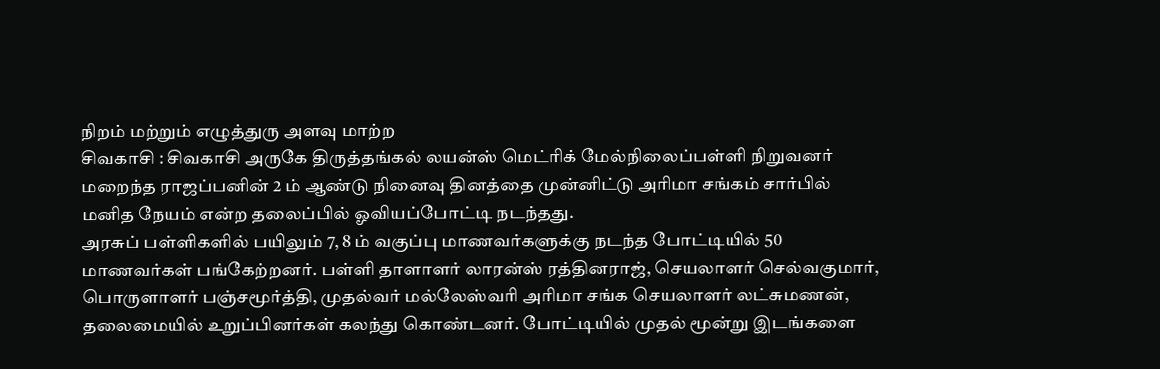நிறம் மற்றும் எழுத்துரு அளவு மாற்ற
சிவகாசி : சிவகாசி அருகே திருத்தங்கல் லயன்ஸ் மெட்ரிக் மேல்நிலைப்பள்ளி நிறுவனர் மறைந்த ராஜப்பனின் 2 ம் ஆண்டு நினைவு தினத்தை முன்னிட்டு அரிமா சங்கம் சார்பில் மனித நேயம் என்ற தலைப்பில் ஓவியப்போட்டி நடந்தது.
அரசுப் பள்ளிகளில் பயிலும் 7, 8 ம் வகுப்பு மாணவர்களுக்கு நடந்த போட்டியில் 50 மாணவர்கள் பங்கேற்றனர். பள்ளி தாளாளர் லாரன்ஸ் ரத்தினராஜ், செயலாளர் செல்வகுமார், பொருளாளர் பஞ்சமூர்த்தி, முதல்வர் மல்லேஸ்வரி அரிமா சங்க செயலாளர் லட்சுமணன், தலைமையில் உறுப்பினர்கள் கலந்து கொண்டனர். போட்டியில் முதல் மூன்று இடங்களை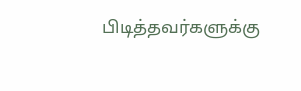பிடித்தவர்களுக்கு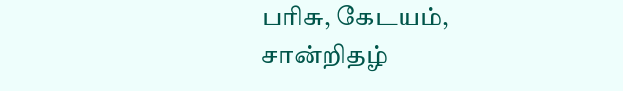பரிசு, கேடயம், சான்றிதழ்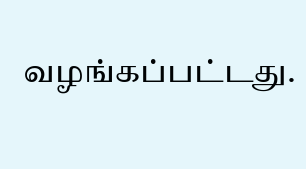வழங்கப்பட்டது.